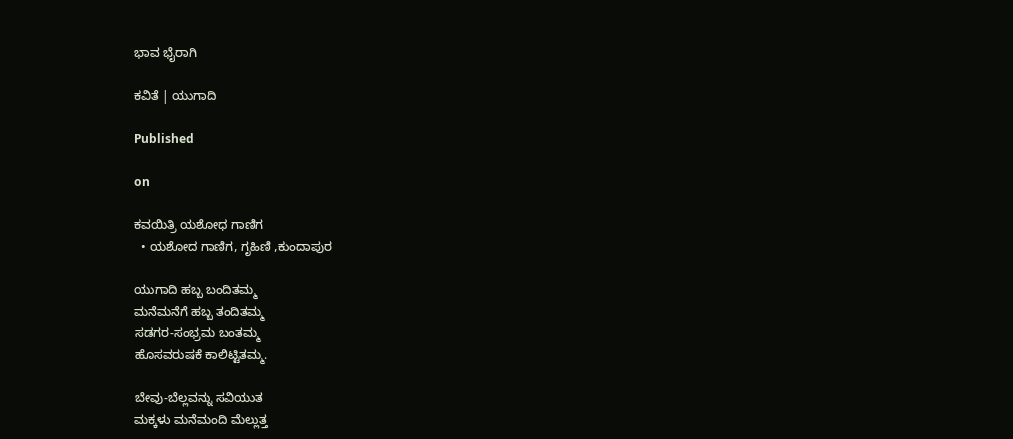ಭಾವ ಭೈರಾಗಿ

ಕವಿತೆ | ಯುಗಾದಿ

Published

on

ಕವಯಿತ್ರಿ ಯಶೋಧ ಗಾಣಿಗ
  • ಯಶೋದ ಗಾಣಿಗ, ಗೃಹಿಣಿ ,ಕುಂದಾಪುರ

ಯುಗಾದಿ ಹಬ್ಬ ಬಂದಿತಮ್ಮ
ಮನೆಮನೆಗೆ ಹಬ್ಬ ತಂದಿತಮ್ಮ
ಸಡಗರ-ಸಂಭ್ರಮ ಬಂತಮ್ಮ
ಹೊಸವರುಷಕೆ ಕಾಲಿಟ್ಟಿತಮ್ಮ.

ಬೇವು-ಬೆಲ್ಲವನ್ನು ಸವಿಯುತ
ಮಕ್ಕಳು ಮನೆಮಂದಿ ಮೆಲ್ಲುತ್ತ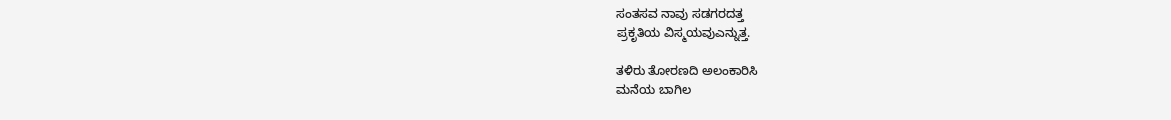ಸಂತಸವ ನಾವು ಸಡಗರದತ್ತ
ಪ್ರಕೃತಿಯ ವಿಸ್ಮಯವುಎನ್ನುತ್ತ.

ತಳಿರು ತೋರಣದಿ ಅಲಂಕಾರಿಸಿ
ಮನೆಯ ಬಾಗಿಲ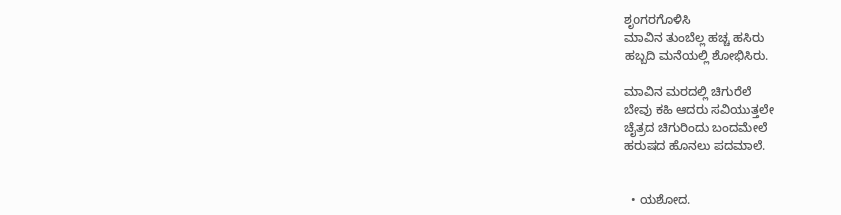ಶೃoಗರಗೊಳಿಸಿ
ಮಾವಿನ ತುಂಬೆಲ್ಲ ಹಚ್ಚ ಹಸಿರು
ಹಬ್ಬದಿ ಮನೆಯಲ್ಲಿ ಶೋಭಿಸಿರು.

ಮಾವಿನ ಮರದಲ್ಲಿ ಚಿಗುರೆಲೆ
ಬೇವು ಕಹಿ ಆದರು ಸವಿಯುತ್ತಲೇ
ಚೈತ್ರದ ಚಿಗುರಿಂದು ಬಂದಮೇಲೆ
ಹರುಷದ ಹೊನಲು ಪದಮಾಲೆ.


  • ಯಶೋದ.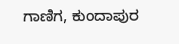ಗಾಣಿಗ, ಕುಂದಾಪುರ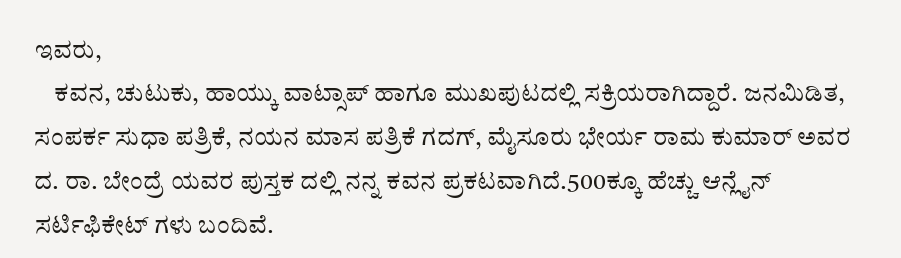ಇವರು,
    ಕವನ, ಚುಟುಕು, ಹಾಯ್ಕು ವಾಟ್ಸಾಪ್ ಹಾಗೂ ಮುಖಪುಟದಲ್ಲಿ ಸಕ್ರಿಯರಾಗಿದ್ದಾರೆ. ಜನಮಿಡಿತ, ಸಂಪರ್ಕ ಸುಧಾ ಪತ್ರಿಕೆ, ನಯನ ಮಾಸ ಪತ್ರಿಕೆ ಗದಗ್, ಮೈಸೂರು ಭೇರ್ಯ ರಾಮ ಕುಮಾರ್ ಅವರ ದ. ರಾ. ಬೇಂದ್ರೆ ಯವರ ಪುಸ್ತಕ ದಲ್ಲಿ ನನ್ನ ಕವನ ಪ್ರಕಟವಾಗಿದೆ.500ಕ್ಕೂ ಹೆಚ್ಚು ಆನ್ಲೈನ್ ಸರ್ಟಿಫಿಕೇಟ್ ಗಳು ಬಂದಿವೆ.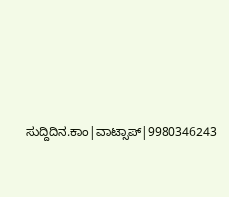ಸುದ್ದಿದಿನ.ಕಾಂ|ವಾಟ್ಸಾಪ್|9980346243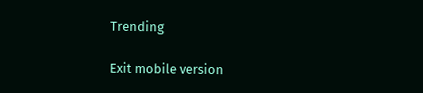Trending

Exit mobile version